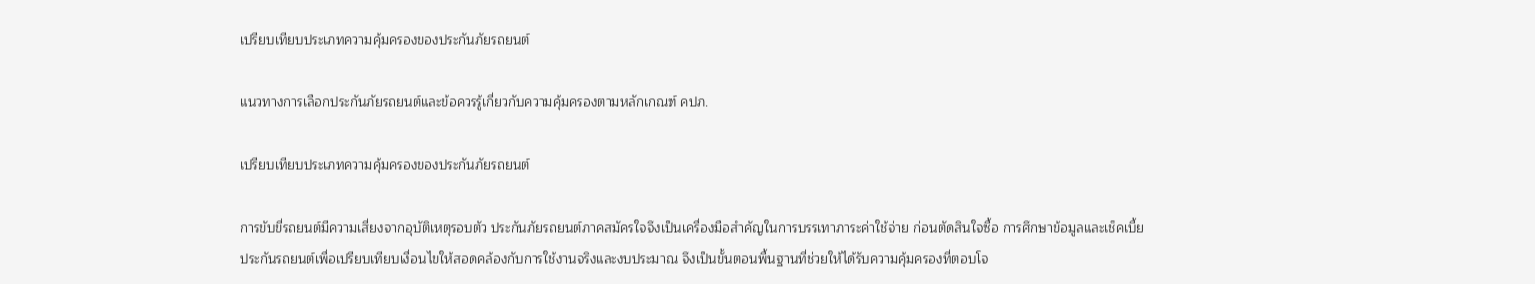เปรียบเทียบประเภทความคุ้มครองของประกันภัยรถยนต์

แนวทางการเลือกประกันภัยรถยนต์และข้อควรรู้เกี่ยวกับความคุ้มครองตามหลักเกณฑ์ คปภ.

เปรียบเทียบประเภทความคุ้มครองของประกันภัยรถยนต์

การขับขี่รถยนต์มีความเสี่ยงจากอุบัติเหตุรอบตัว ประกันภัยรถยนต์ภาคสมัครใจจึงเป็นเครื่องมือสำคัญในการบรรเทาภาระค่าใช้จ่าย ก่อนตัดสินใจซื้อ การศึกษาข้อมูลและเช็คเบี้ยประกันรถยนต์เพื่อเปรียบเทียบเงื่อนไขให้สอดคล้องกับการใช้งานจริงและงบประมาณ จึงเป็นขั้นตอนพื้นฐานที่ช่วยให้ได้รับความคุ้มครองที่ตอบโจ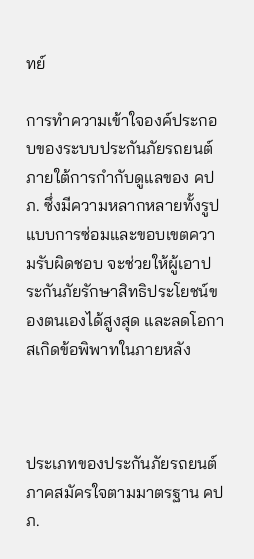ทย์

การทำความเข้าใจองค์ประกอบของระบบประกันภัยรถยนต์ภายใต้การกำกับดูแลของ คปภ. ซึ่งมีความหลากหลายทั้งรูปแบบการซ่อมและขอบเขตความรับผิดชอบ จะช่วยให้ผู้เอาประกันภัยรักษาสิทธิประโยชน์ของตนเองได้สูงสุด และลดโอกาสเกิดข้อพิพาทในภายหลัง



ประเภทของประกันภัยรถยนต์ภาคสมัครใจตามมาตรฐาน คปภ.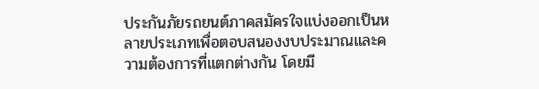ประกันภัยรถยนต์ภาคสมัครใจแบ่งออกเป็นหลายประเภทเพื่อตอบสนองงบประมาณและความต้องการที่แตกต่างกัน โดยมี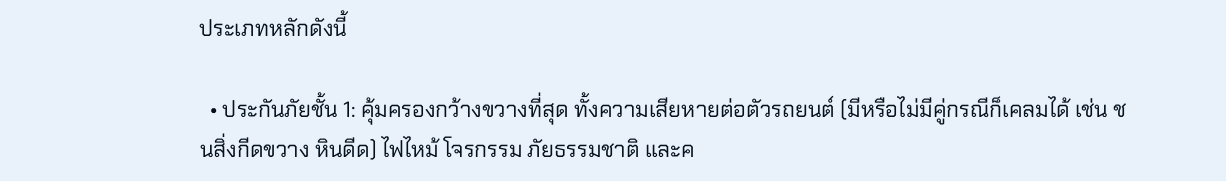ประเภทหลักดังนี้

  • ประกันภัยชั้น 1: คุ้มครองกว้างขวางที่สุด ทั้งความเสียหายต่อตัวรถยนต์ (มีหรือไม่มีคู่กรณีก็เคลมได้ เช่น ชนสิ่งกีดขวาง หินดีด) ไฟไหม้ โจรกรรม ภัยธรรมชาติ และค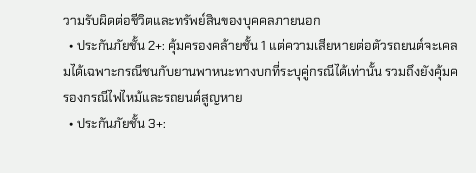วามรับผิดต่อชีวิตและทรัพย์สินของบุคคลภายนอก
  • ประกันภัยชั้น 2+: คุ้มครองคล้ายชั้น 1 แต่ความเสียหายต่อตัวรถยนต์จะเคลมได้เฉพาะกรณีชนกับยานพาหนะทางบกที่ระบุคู่กรณีได้เท่านั้น รวมถึงยังคุ้มครองกรณีไฟไหม้และรถยนต์สูญหาย
  • ประกันภัยชั้น 3+: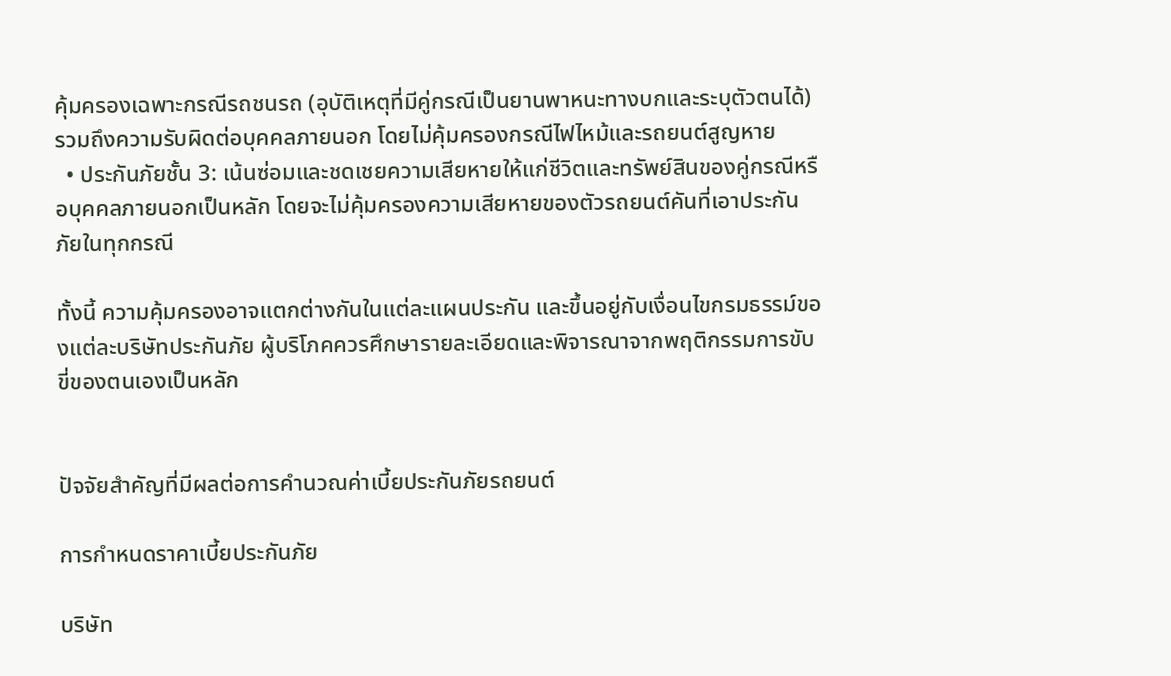คุ้มครองเฉพาะกรณีรถชนรถ (อุบัติเหตุที่มีคู่กรณีเป็นยานพาหนะทางบกและระบุตัวตนได้) รวมถึงความรับผิดต่อบุคคลภายนอก โดยไม่คุ้มครองกรณีไฟไหม้และรถยนต์สูญหาย
  • ประกันภัยชั้น 3: เน้นซ่อมและชดเชยความเสียหายให้แก่ชีวิตและทรัพย์สินของคู่กรณีหรือบุคคลภายนอกเป็นหลัก โดยจะไม่คุ้มครองความเสียหายของตัวรถยนต์คันที่เอาประกันภัยในทุกกรณี

ทั้งนี้ ความคุ้มครองอาจแตกต่างกันในแต่ละแผนประกัน และขึ้นอยู่กับเงื่อนไขกรมธรรม์ของแต่ละบริษัทประกันภัย ผู้บริโภคควรศึกษารายละเอียดและพิจารณาจากพฤติกรรมการขับขี่ของตนเองเป็นหลัก


ปัจจัยสำคัญที่มีผลต่อการคำนวณค่าเบี้ยประกันภัยรถยนต์

การกำหนดราคาเบี้ยประกันภัย

บริษัท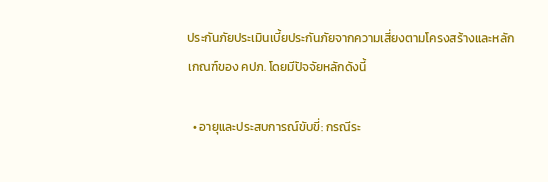ประกันภัยประเมินเบี้ยประกันภัยจากความเสี่ยงตามโครงสร้างและหลักเกณฑ์ของ คปภ. โดยมีปัจจัยหลักดังนี้

  • อายุและประสบการณ์ขับขี่: กรณีระ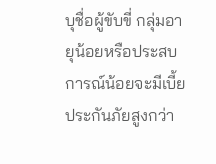บุชื่อผู้ขับขี่ กลุ่มอายุน้อยหรือประสบการณ์น้อยจะมีเบี้ยประกันภัยสูงกว่า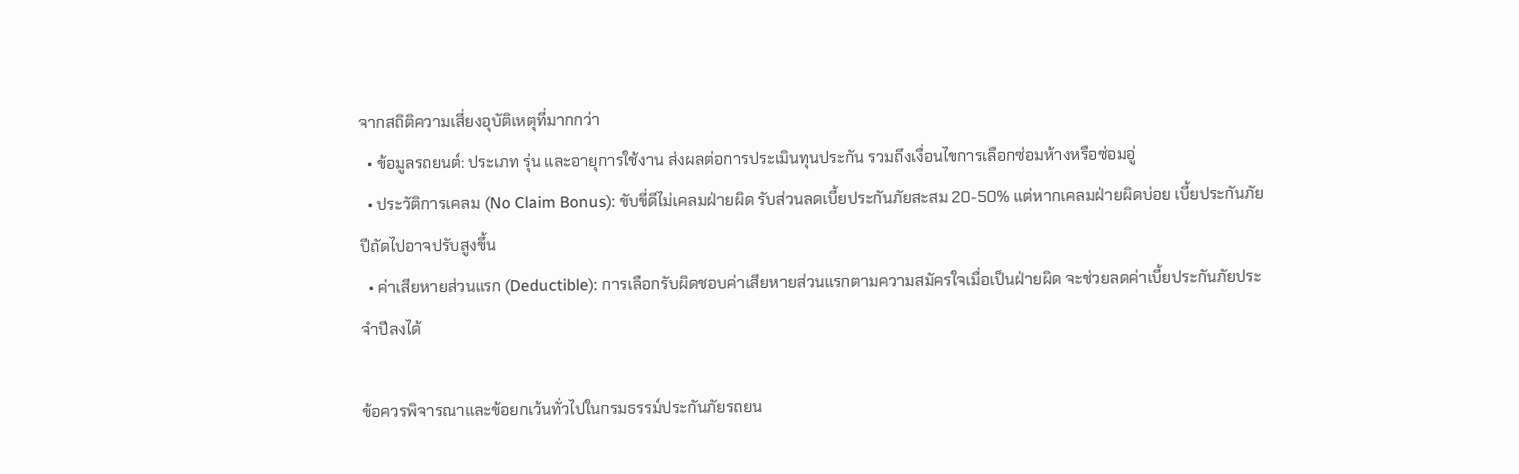จากสถิติความเสี่ยงอุบัติเหตุที่มากกว่า
  • ข้อมูลรถยนต์: ประเภท รุ่น และอายุการใช้งาน ส่งผลต่อการประเมินทุนประกัน รวมถึงเงื่อนไขการเลือกซ่อมห้างหรือซ่อมอู่
  • ประวัติการเคลม (No Claim Bonus): ขับขี่ดีไม่เคลมฝ่ายผิด รับส่วนลดเบี้ยประกันภัยสะสม 20-50% แต่หากเคลมฝ่ายผิดบ่อย เบี้ยประกันภัยปีถัดไปอาจปรับสูงขึ้น
  • ค่าเสียหายส่วนแรก (Deductible): การเลือกรับผิดชอบค่าเสียหายส่วนแรกตามความสมัครใจเมื่อเป็นฝ่ายผิด จะช่วยลดค่าเบี้ยประกันภัยประจำปีลงได้

ข้อควรพิจารณาและข้อยกเว้นทั่วไปในกรมธรรม์ประกันภัยรถยน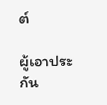ต์

ผู้เอาประกัน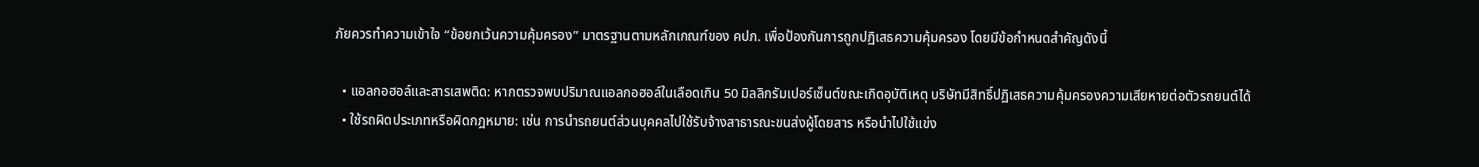ภัยควรทำความเข้าใจ “ข้อยกเว้นความคุ้มครอง” มาตรฐานตามหลักเกณฑ์ของ คปภ. เพื่อป้องกันการถูกปฏิเสธความคุ้มครอง โดยมีข้อกำหนดสำคัญดังนี้

  • แอลกอฮอล์และสารเสพติด: หากตรวจพบปริมาณแอลกอฮอล์ในเลือดเกิน 50 มิลลิกรัมเปอร์เซ็นต์ขณะเกิดอุบัติเหตุ บริษัทมีสิทธิ์ปฏิเสธความคุ้มครองความเสียหายต่อตัวรถยนต์ได้
  • ใช้รถผิดประเภทหรือผิดกฎหมาย: เช่น การนำรถยนต์ส่วนบุคคลไปใช้รับจ้างสาธารณะขนส่งผู้โดยสาร หรือนำไปใช้แข่ง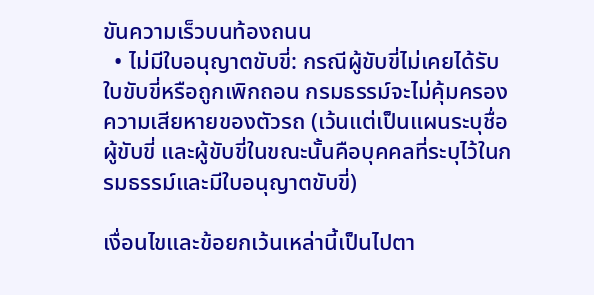ขันความเร็วบนท้องถนน
  • ไม่มีใบอนุญาตขับขี่: กรณีผู้ขับขี่ไม่เคยได้รับใบขับขี่หรือถูกเพิกถอน กรมธรรม์จะไม่คุ้มครองความเสียหายของตัวรถ (เว้นแต่เป็นแผนระบุชื่อผู้ขับขี่ และผู้ขับขี่ในขณะนั้นคือบุคคลที่ระบุไว้ในกรมธรรม์และมีใบอนุญาตขับขี่)

เงื่อนไขและข้อยกเว้นเหล่านี้เป็นไปตา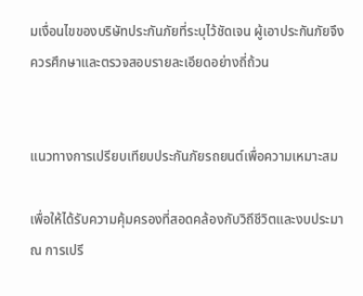มเงื่อนไขของบริษัทประกันภัยที่ระบุไว้ชัดเจน ผู้เอาประกันภัยจึงควรศึกษาและตรวจสอบรายละเอียดอย่างถี่ถ้วน


แนวทางการเปรียบเทียบประกันภัยรถยนต์เพื่อความเหมาะสม

เพื่อให้ได้รับความคุ้มครองที่สอดคล้องกับวิถีชีวิตและงบประมาณ การเปรี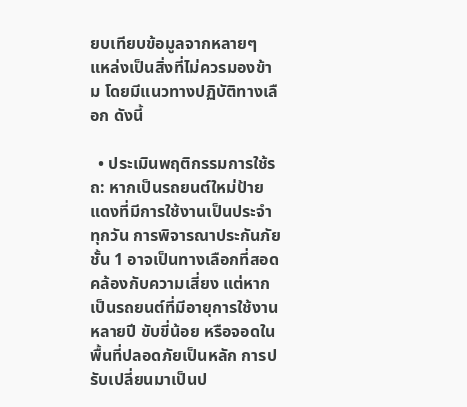ยบเทียบข้อมูลจากหลายๆ แหล่งเป็นสิ่งที่ไม่ควรมองข้าม โดยมีแนวทางปฏิบัติทางเลือก ดังนี้

  • ประเมินพฤติกรรมการใช้รถ: หากเป็นรถยนต์ใหม่ป้ายแดงที่มีการใช้งานเป็นประจำทุกวัน การพิจารณาประกันภัยชั้น 1 อาจเป็นทางเลือกที่สอดคล้องกับความเสี่ยง แต่หากเป็นรถยนต์ที่มีอายุการใช้งานหลายปี ขับขี่น้อย หรือจอดในพื้นที่ปลอดภัยเป็นหลัก การปรับเปลี่ยนมาเป็นป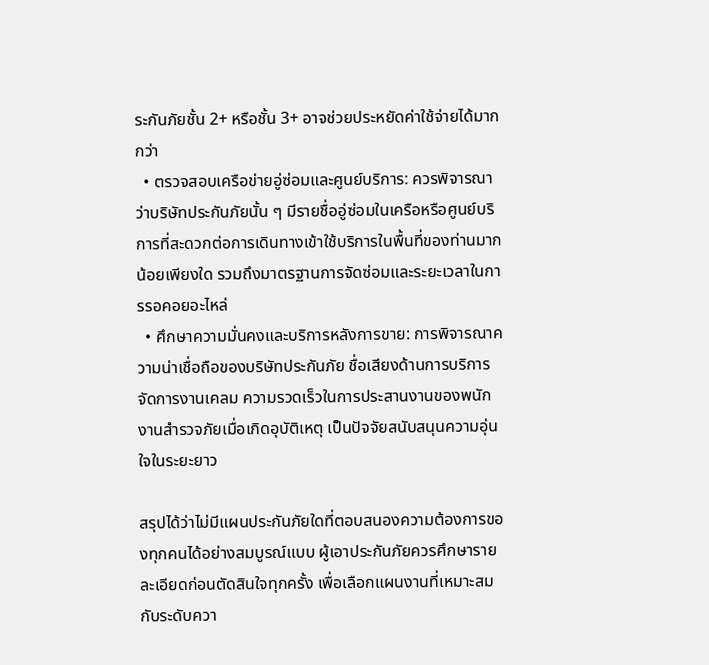ระกันภัยชั้น 2+ หรือชั้น 3+ อาจช่วยประหยัดค่าใช้จ่ายได้มากกว่า
  • ตรวจสอบเครือข่ายอู่ซ่อมและศูนย์บริการ: ควรพิจารณาว่าบริษัทประกันภัยนั้น ๆ มีรายชื่ออู่ซ่อมในเครือหรือศูนย์บริการที่สะดวกต่อการเดินทางเข้าใช้บริการในพื้นที่ของท่านมากน้อยเพียงใด รวมถึงมาตรฐานการจัดซ่อมและระยะเวลาในการรอคอยอะไหล่
  • ศึกษาความมั่นคงและบริการหลังการขาย: การพิจารณาความน่าเชื่อถือของบริษัทประกันภัย ชื่อเสียงด้านการบริการจัดการงานเคลม ความรวดเร็วในการประสานงานของพนักงานสำรวจภัยเมื่อเกิดอุบัติเหตุ เป็นปัจจัยสนับสนุนความอุ่นใจในระยะยาว

สรุปได้ว่าไม่มีแผนประกันภัยใดที่ตอบสนองความต้องการของทุกคนได้อย่างสมบูรณ์แบบ ผู้เอาประกันภัยควรศึกษารายละเอียดก่อนตัดสินใจทุกครั้ง เพื่อเลือกแผนงานที่เหมาะสมกับระดับควา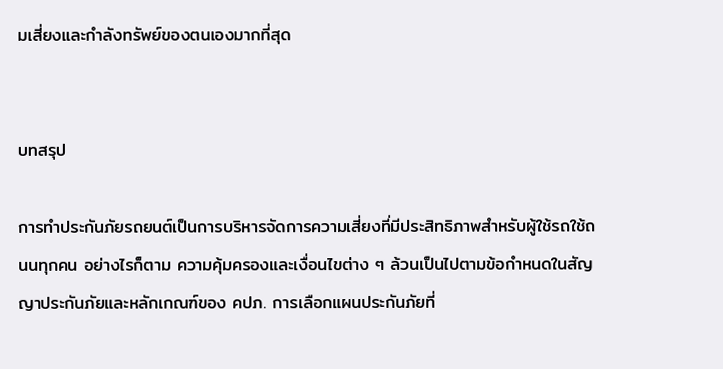มเสี่ยงและกำลังทรัพย์ของตนเองมากที่สุด


บทสรุป

การทำประกันภัยรถยนต์เป็นการบริหารจัดการความเสี่ยงที่มีประสิทธิภาพสำหรับผู้ใช้รถใช้ถนนทุกคน อย่างไรก็ตาม ความคุ้มครองและเงื่อนไขต่าง ๆ ล้วนเป็นไปตามข้อกำหนดในสัญญาประกันภัยและหลักเกณฑ์ของ คปภ. การเลือกแผนประกันภัยที่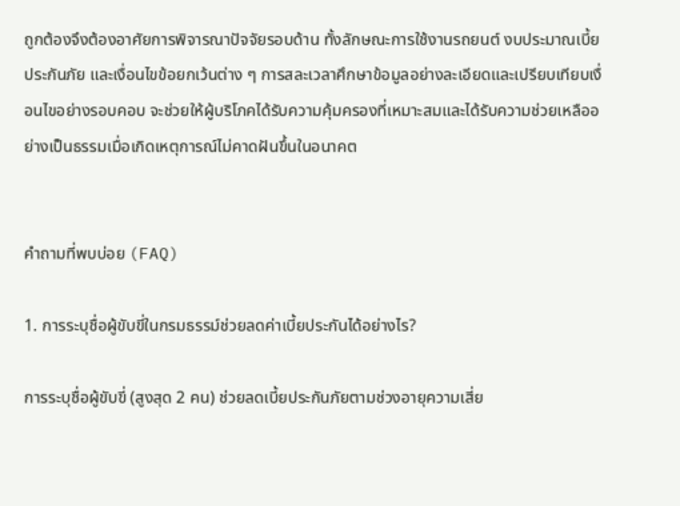ถูกต้องจึงต้องอาศัยการพิจารณาปัจจัยรอบด้าน ทั้งลักษณะการใช้งานรถยนต์ งบประมาณเบี้ยประกันภัย และเงื่อนไขข้อยกเว้นต่าง ๆ การสละเวลาศึกษาข้อมูลอย่างละเอียดและเปรียบเทียบเงื่อนไขอย่างรอบคอบ จะช่วยให้ผู้บริโภคได้รับความคุ้มครองที่เหมาะสมและได้รับความช่วยเหลืออย่างเป็นธรรมเมื่อเกิดเหตุการณ์ไม่คาดฝันขึ้นในอนาคต


คำถามที่พบบ่อย (FAQ)

1. การระบุชื่อผู้ขับขี่ในกรมธรรม์ช่วยลดค่าเบี้ยประกันได้อย่างไร?

การระบุชื่อผู้ขับขี่ (สูงสุด 2 คน) ช่วยลดเบี้ยประกันภัยตามช่วงอายุความเสี่ย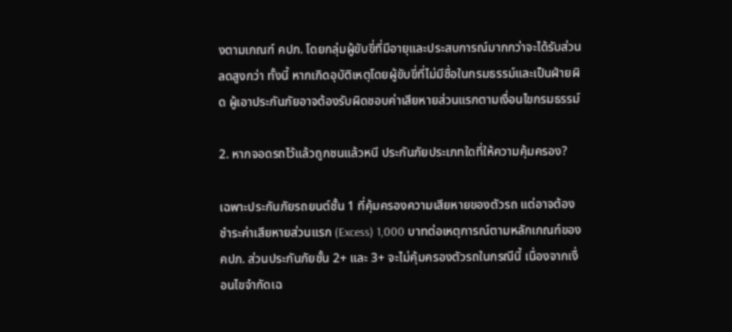งตามเกณฑ์ คปภ. โดยกลุ่มผู้ขับขี่ที่มีอายุและประสบการณ์มากกว่าจะได้รับส่วนลดสูงกว่า ทั้งนี้ หากเกิดอุบัติเหตุโดยผู้ขับขี่ที่ไม่มีชื่อในกรมธรรม์และเป็นฝ่ายผิด ผู้เอาประกันภัยอาจต้องรับผิดชอบค่าเสียหายส่วนแรกตามเงื่อนไขกรมธรรม์

2. หากจอดรถไว้แล้วถูกชนแล้วหนี ประกันภัยประเภทใดที่ให้ความคุ้มครอง?

เฉพาะประกันภัยรถยนต์ชั้น 1 ที่คุ้มครองความเสียหายของตัวรถ แต่อาจต้องชำระค่าเสียหายส่วนแรก (Excess) 1,000 บาทต่อเหตุการณ์ตามหลักเกณฑ์ของ คปภ. ส่วนประกันภัยชั้น 2+ และ 3+ จะไม่คุ้มครองตัวรถในกรณีนี้ เนื่องจากเงื่อนไขจำกัดเฉ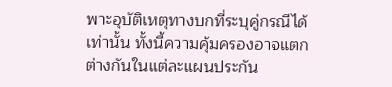พาะอุบัติเหตุทางบกที่ระบุคู่กรณีได้เท่านั้น ทั้งนี้ความคุ้มครองอาจแตกต่างกันในแต่ละแผนประกัน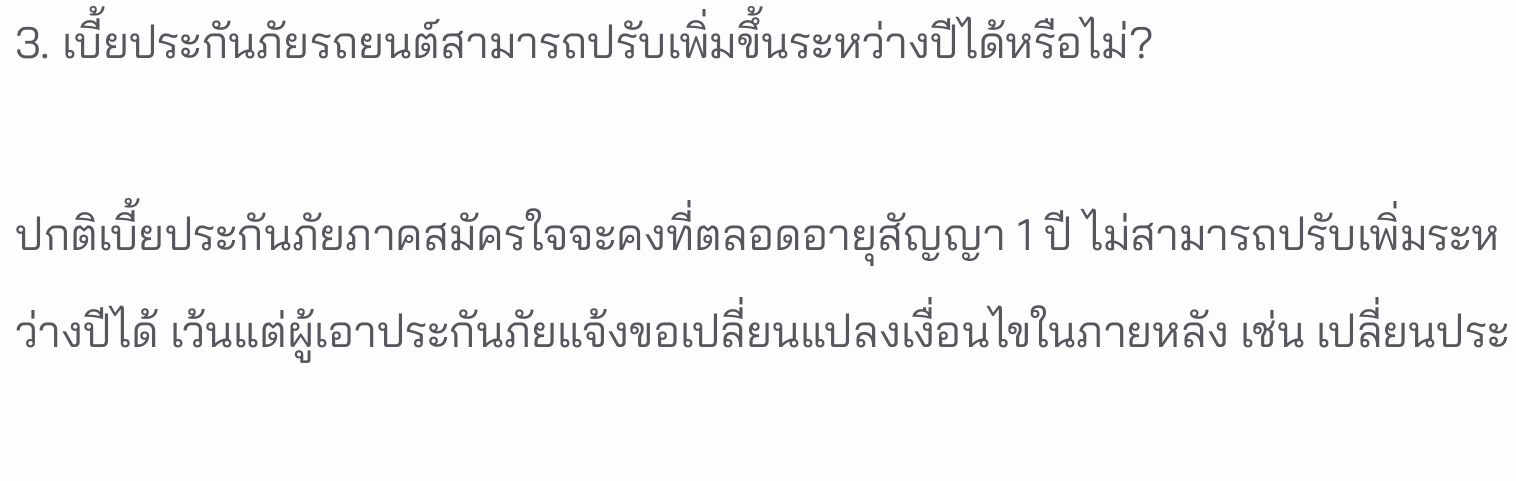3. เบี้ยประกันภัยรถยนต์สามารถปรับเพิ่มขึ้นระหว่างปีได้หรือไม่?

ปกติเบี้ยประกันภัยภาคสมัครใจจะคงที่ตลอดอายุสัญญา 1 ปี ไม่สามารถปรับเพิ่มระหว่างปีได้ เว้นแต่ผู้เอาประกันภัยแจ้งขอเปลี่ยนแปลงเงื่อนไขในภายหลัง เช่น เปลี่ยนประ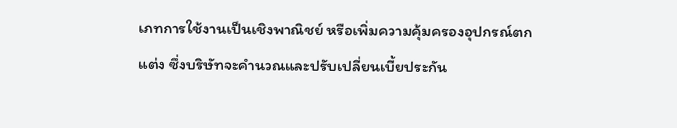เภทการใช้งานเป็นเชิงพาณิชย์ หรือเพิ่มความคุ้มครองอุปกรณ์ตกแต่ง ซึ่งบริษัทจะคำนวณและปรับเปลี่ยนเบี้ยประกัน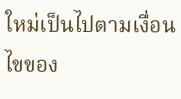ใหม่เป็นไปตามเงื่อนไขของ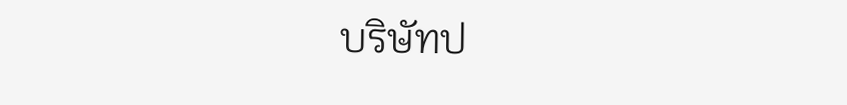บริษัทป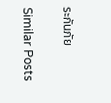ระกันภัย

Similar Posts